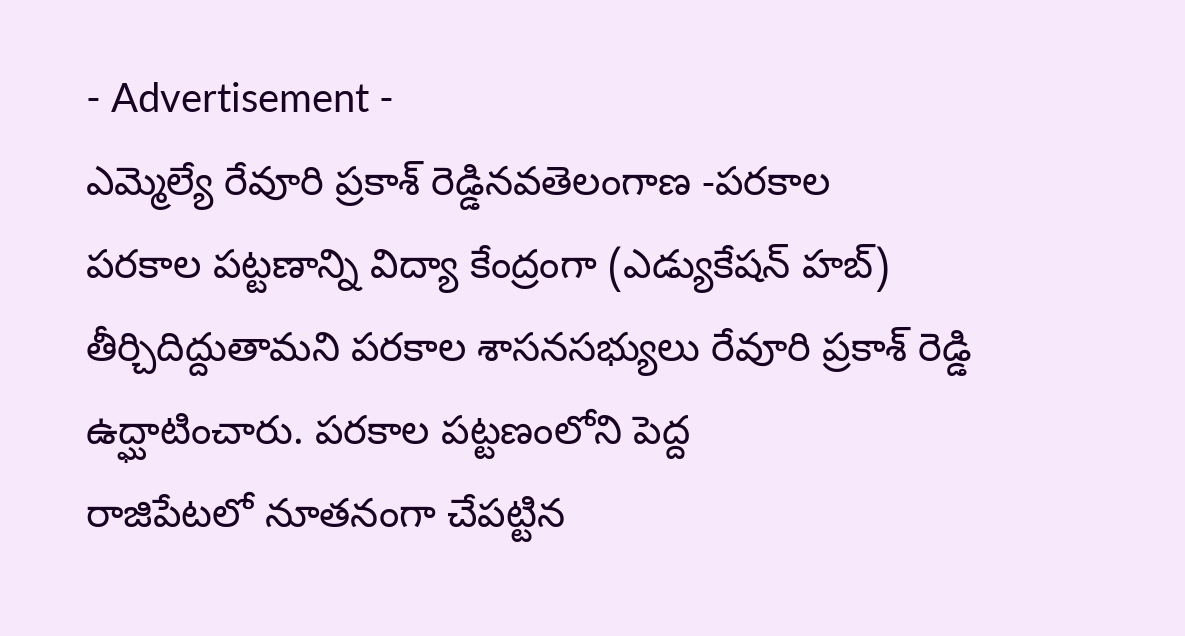- Advertisement -
ఎమ్మెల్యే రేవూరి ప్రకాశ్ రెడ్డినవతెలంగాణ -పరకాల
పరకాల పట్టణాన్ని విద్యా కేంద్రంగా (ఎడ్యుకేషన్ హబ్) తీర్చిదిద్దుతామని పరకాల శాసనసభ్యులు రేవూరి ప్రకాశ్ రెడ్డి ఉద్ఘాటించారు. పరకాల పట్టణంలోని పెద్ద
రాజిపేటలో నూతనంగా చేపట్టిన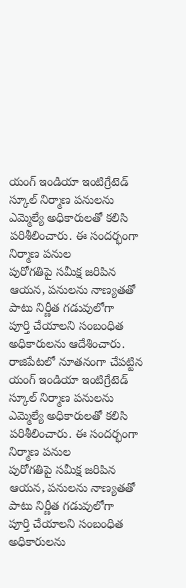యంగ్ ఇండియా ఇంటిగ్రేటెడ్ స్కూల్ నిర్మాణ పనులను ఎమ్మెల్యే అధికారులతో కలిసి పరిశీలించారు. ఈ సందర్భంగా నిర్మాణ పనుల
పురోగతిపై సమీక్ష జరిపిన ఆయన, పనులను నాణ్యతతో పాటు నిర్ణీత గడువులోగా
పూర్తి చేయాలని సంబంధిత అధికారులను ఆదేశించారు.
రాజిపేటలో నూతనంగా చేపట్టిన యంగ్ ఇండియా ఇంటిగ్రేటెడ్ స్కూల్ నిర్మాణ పనులను ఎమ్మెల్యే అధికారులతో కలిసి పరిశీలించారు. ఈ సందర్భంగా నిర్మాణ పనుల
పురోగతిపై సమీక్ష జరిపిన ఆయన, పనులను నాణ్యతతో పాటు నిర్ణీత గడువులోగా
పూర్తి చేయాలని సంబంధిత అధికారులను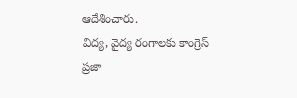ఆదేశించారు.
విద్య, వైద్య రంగాలకు కాంగ్రెస్ ప్రజా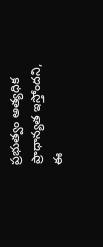ప్రభుత్వం అత్యధిక ప్రాధాన్యత ఇస్తోందని, ఈ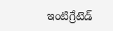ఇంటిగ్రేటెడ్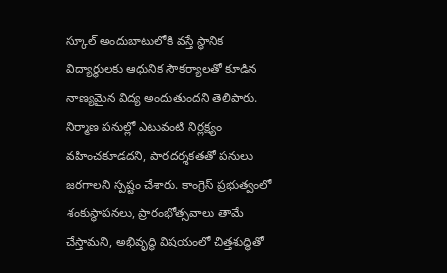స్కూల్ అందుబాటులోకి వస్తే స్థానిక విద్యార్థులకు ఆధునిక సౌకర్యాలతో కూడిన
నాణ్యమైన విద్య అందుతుందని తెలిపారు. నిర్మాణ పనుల్లో ఎటువంటి నిర్లక్ష్యం వహించకూడదని, పారదర్శకతతో పనులు జరగాలని స్పష్టం చేశారు. కాంగ్రెస్ ప్రభుత్వంలో శంకుస్థాపనలు, ప్రారంభోత్సవాలు తామే చేస్తామని, అభివృద్ధి విషయంలో చిత్తశుద్ధితో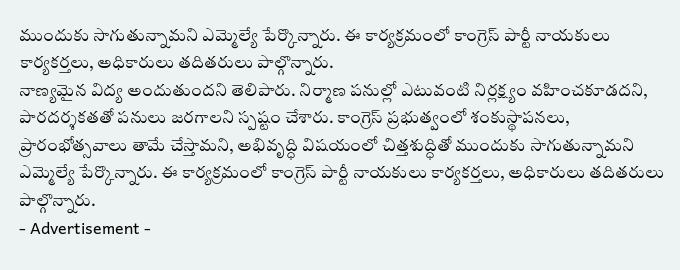ముందుకు సాగుతున్నామని ఎమ్మెల్యే పేర్కొన్నారు. ఈ కార్యక్రమంలో కాంగ్రెస్ పార్టీ నాయకులు కార్యకర్తలు, అధికారులు తదితరులు పాల్గొన్నారు.
నాణ్యమైన విద్య అందుతుందని తెలిపారు. నిర్మాణ పనుల్లో ఎటువంటి నిర్లక్ష్యం వహించకూడదని, పారదర్శకతతో పనులు జరగాలని స్పష్టం చేశారు. కాంగ్రెస్ ప్రభుత్వంలో శంకుస్థాపనలు, ప్రారంభోత్సవాలు తామే చేస్తామని, అభివృద్ధి విషయంలో చిత్తశుద్ధితో ముందుకు సాగుతున్నామని ఎమ్మెల్యే పేర్కొన్నారు. ఈ కార్యక్రమంలో కాంగ్రెస్ పార్టీ నాయకులు కార్యకర్తలు, అధికారులు తదితరులు పాల్గొన్నారు.
- Advertisement -